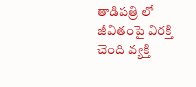తాడిపత్రి లో జీవితంపై విరక్తి చెంది వ్యక్తి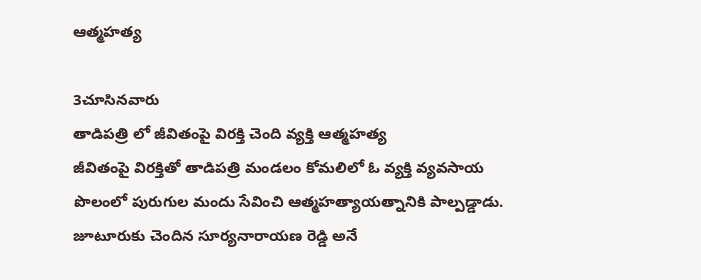ఆత్మహత్య

3చూసినవారు
తాడిపత్రి లో జీవితంపై విరక్తి చెంది వ్యక్తి ఆత్మహత్య
జీవితంపై విరక్తితో తాడిపత్రి మండలం కోమలిలో ఓ వ్యక్తి వ్యవసాయ పొలంలో పురుగుల మందు సేవించి ఆత్మహత్యాయత్నానికి పాల్పడ్డాడు. జూటూరుకు చెందిన సూర్యనారాయణ రెడ్డి అనే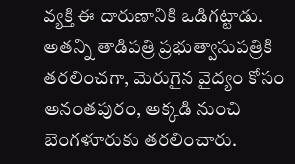వ్యక్తి ఈ దారుణానికి ఒడిగట్టాడు. అతన్ని తాడిపత్రి ప్రభుత్వాసుపత్రికి తరలించగా, మెరుగైన వైద్యం కోసం అనంతపురం, అక్కడి నుంచి బెంగళూరుకు తరలించారు.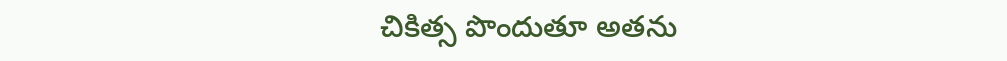చికిత్స పొందుతూ అతను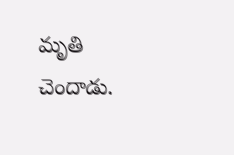మృతి చెందాడు.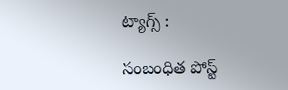ట్యాగ్స్ :

సంబంధిత పోస్ట్